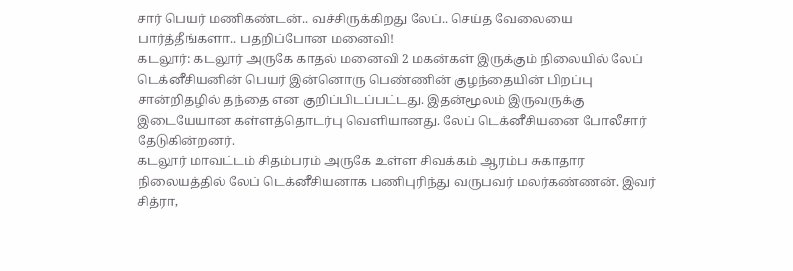சார் பெயர் மணிகண்டன்.. வச்சிருக்கிறது லேப்.. செய்த வேலையை பார்த்தீங்களா.. பதறிப்போன மனைவி!
கடலூர்: கடலூர் அருகே காதல் மனைவி 2 மகன்கள் இருக்கும் நிலையில் லேப் டெக்னீசியனின் பெயர் இன்னொரு பெண்ணின் குழந்தையின் பிறப்பு சான்றிதழில் தந்தை என குறிப்பிடப்பட்டது. இதன்மூலம் இருவருக்கு இடையேயான கள்ளத்தொடர்பு வெளியானது. லேப் டெக்னீசியனை போலீசார் தேடுகின்றனர்.
கடலூர் மாவட்டம் சிதம்பரம் அருகே உள்ள சிவக்கம் ஆரம்ப சுகாதார நிலையத்தில் லேப் டெக்னீசியனாக பணிபுரிந்து வருபவர் மலர்கண்ணன். இவர் சித்ரா,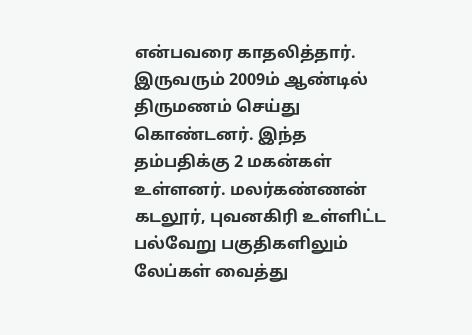என்பவரை காதலித்தார்.
இருவரும் 2009ம் ஆண்டில் திருமணம் செய்து கொண்டனர். இந்த தம்பதிக்கு 2 மகன்கள் உள்ளனர். மலர்கண்ணன் கடலூர், புவனகிரி உள்ளிட்ட பல்வேறு பகுதிகளிலும் லேப்கள் வைத்து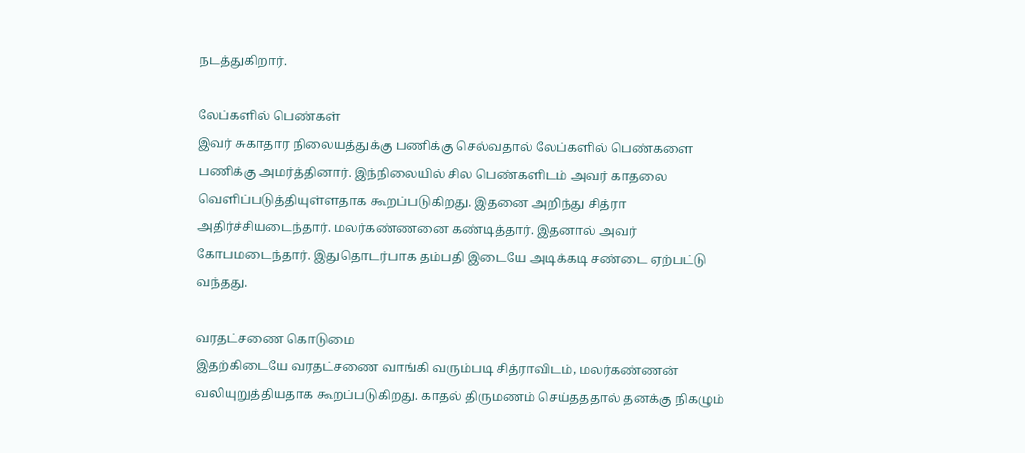நடத்துகிறார்.

லேப்களில் பெண்கள்
இவர் சுகாதார நிலையத்துக்கு பணிக்கு செல்வதால் லேப்களில் பெண்களை பணிக்கு அமர்த்தினார். இந்நிலையில் சில பெண்களிடம் அவர் காதலை வெளிப்படுத்தியுள்ளதாக கூறப்படுகிறது. இதனை அறிந்து சித்ரா அதிர்ச்சியடைந்தார். மலர்கண்ணனை கண்டித்தார். இதனால் அவர் கோபமடைந்தார். இதுதொடர்பாக தம்பதி இடையே அடிக்கடி சண்டை ஏற்பட்டு வந்தது.

வரதட்சணை கொடுமை
இதற்கிடையே வரதட்சணை வாங்கி வரும்படி சித்ராவிடம், மலர்கண்ணன் வலியுறுத்தியதாக கூறப்படுகிறது. காதல் திருமணம் செய்தததால் தனக்கு நிகழும்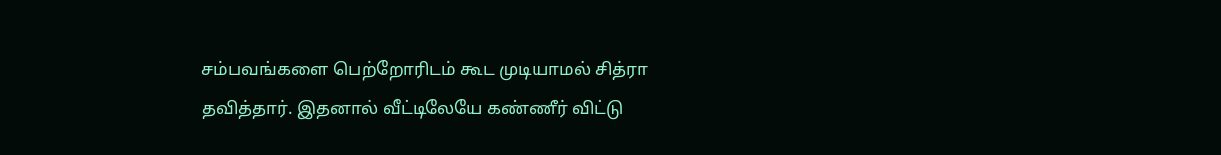சம்பவங்களை பெற்றோரிடம் கூட முடியாமல் சித்ரா தவித்தார். இதனால் வீட்டிலேயே கண்ணீர் விட்டு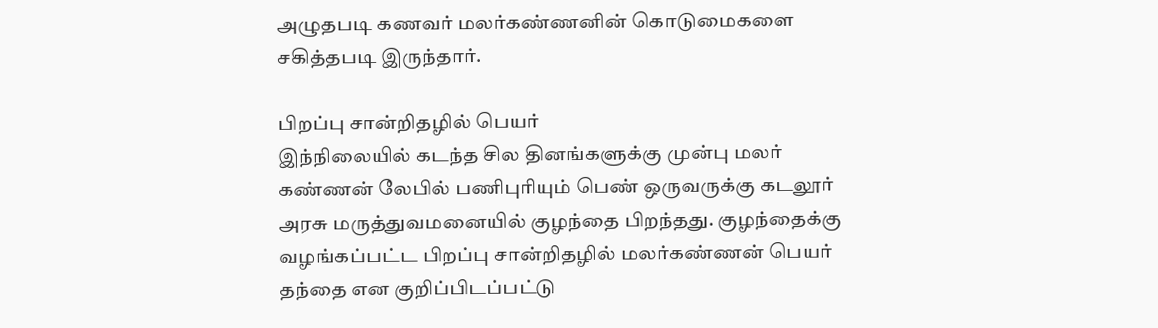அழுதபடி கணவர் மலர்கண்ணனின் கொடுமைகளை சகித்தபடி இருந்தார்.

பிறப்பு சான்றிதழில் பெயர்
இந்நிலையில் கடந்த சில தினங்களுக்கு முன்பு மலர் கண்ணன் லேபில் பணிபுரியும் பெண் ஒருவருக்கு கடலூர் அரசு மருத்துவமனையில் குழந்தை பிறந்தது. குழந்தைக்கு வழங்கப்பட்ட பிறப்பு சான்றிதழில் மலர்கண்ணன் பெயர் தந்தை என குறிப்பிடப்பட்டு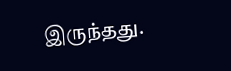இருந்தது.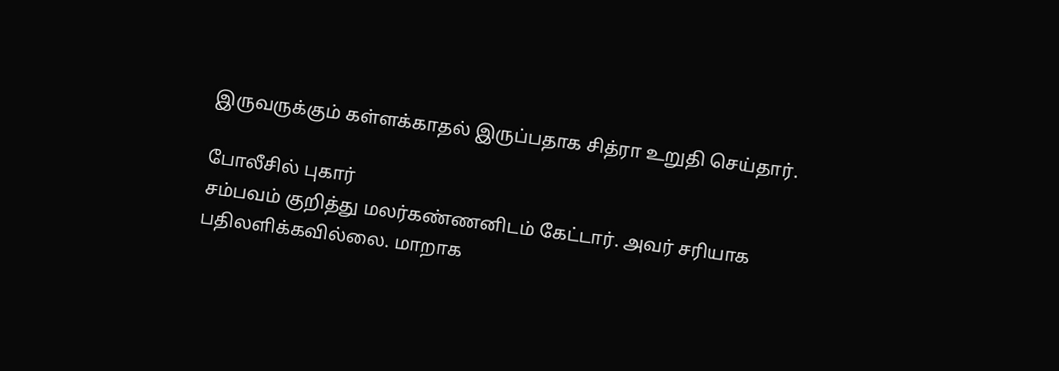இருவருக்கும் கள்ளக்காதல் இருப்பதாக சித்ரா உறுதி செய்தார்.

போலீசில் புகார்
சம்பவம் குறித்து மலர்கண்ணனிடம் கேட்டார். அவர் சரியாக பதிலளிக்கவில்லை. மாறாக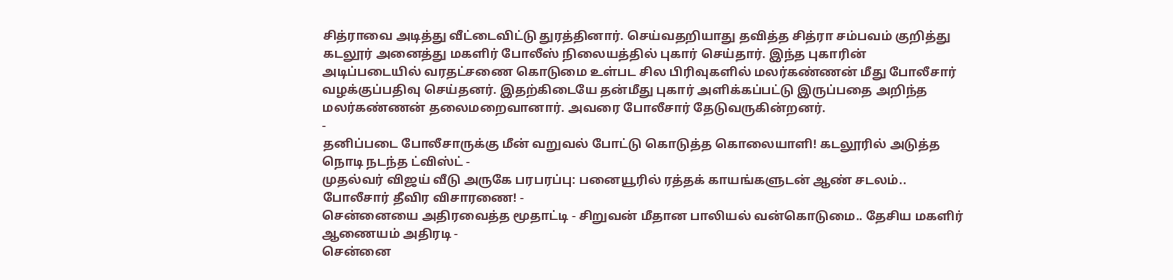சித்ராவை அடித்து வீட்டைவிட்டு துரத்தினார். செய்வதறியாது தவித்த சித்ரா சம்பவம் குறித்து கடலூர் அனைத்து மகளிர் போலீஸ் நிலையத்தில் புகார் செய்தார். இந்த புகாரின் அடிப்படையில் வரதட்சணை கொடுமை உள்பட சில பிரிவுகளில் மலர்கண்ணன் மீது போலீசார் வழக்குப்பதிவு செய்தனர். இதற்கிடையே தன்மீது புகார் அளிக்கப்பட்டு இருப்பதை அறிந்த மலர்கண்ணன் தலைமறைவானார். அவரை போலீசார் தேடுவருகின்றனர்.
-
தனிப்படை போலீசாருக்கு மீன் வறுவல் போட்டு கொடுத்த கொலையாளி! கடலூரில் அடுத்த நொடி நடந்த ட்விஸ்ட் -
முதல்வர் விஜய் வீடு அருகே பரபரப்பு: பனையூரில் ரத்தக் காயங்களுடன் ஆண் சடலம்.. போலீசார் தீவிர விசாரணை! -
சென்னையை அதிரவைத்த மூதாட்டி - சிறுவன் மீதான பாலியல் வன்கொடுமை.. தேசிய மகளிர் ஆணையம் அதிரடி -
சென்னை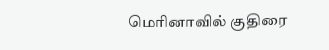மெரினாவில் குதிரை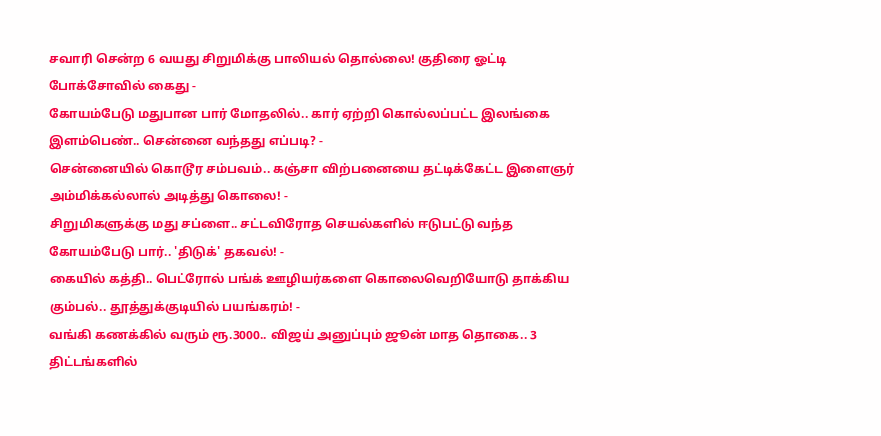சவாரி சென்ற 6 வயது சிறுமிக்கு பாலியல் தொல்லை! குதிரை ஓட்டி போக்சோவில் கைது -
கோயம்பேடு மதுபான பார் மோதலில்.. கார் ஏற்றி கொல்லப்பட்ட இலங்கை இளம்பெண்.. சென்னை வந்தது எப்படி? -
சென்னையில் கொடூர சம்பவம்.. கஞ்சா விற்பனையை தட்டிக்கேட்ட இளைஞர் அம்மிக்கல்லால் அடித்து கொலை! -
சிறுமிகளுக்கு மது சப்ளை.. சட்டவிரோத செயல்களில் ஈடுபட்டு வந்த கோயம்பேடு பார்.. 'திடுக்' தகவல்! -
கையில் கத்தி.. பெட்ரோல் பங்க் ஊழியர்களை கொலைவெறியோடு தாக்கிய கும்பல்.. தூத்துக்குடியில் பயங்கரம்! -
வங்கி கணக்கில் வரும் ரூ.3000.. விஜய் அனுப்பும் ஜூன் மாத தொகை.. 3 திட்டங்களில்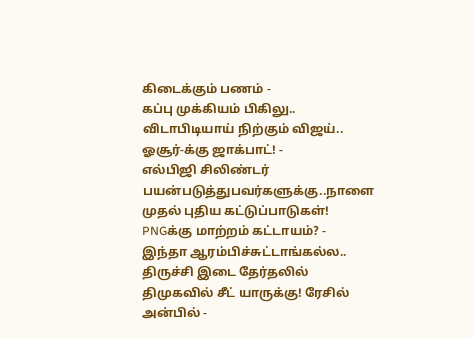கிடைக்கும் பணம் -
கப்பு முக்கியம் பிகிலு.. விடாபிடியாய் நிற்கும் விஜய்.. ஓசூர்-க்கு ஜாக்பாட்! -
எல்பிஜி சிலிண்டர் பயன்படுத்துபவர்களுக்கு..நாளை முதல் புதிய கட்டுப்பாடுகள்! PNGக்கு மாற்றம் கட்டாயம்? -
இந்தா ஆரம்பிச்சுட்டாங்கல்ல.. திருச்சி இடை தேர்தலில் திமுகவில் சீட் யாருக்கு! ரேசில் அன்பில் -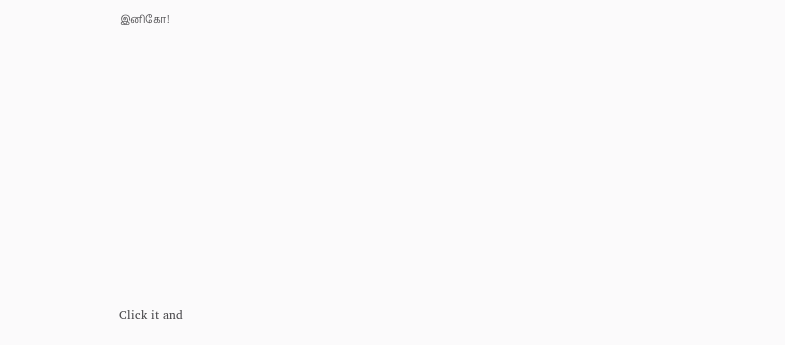இனிகோ!












Click it and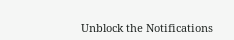Unblock the Notifications